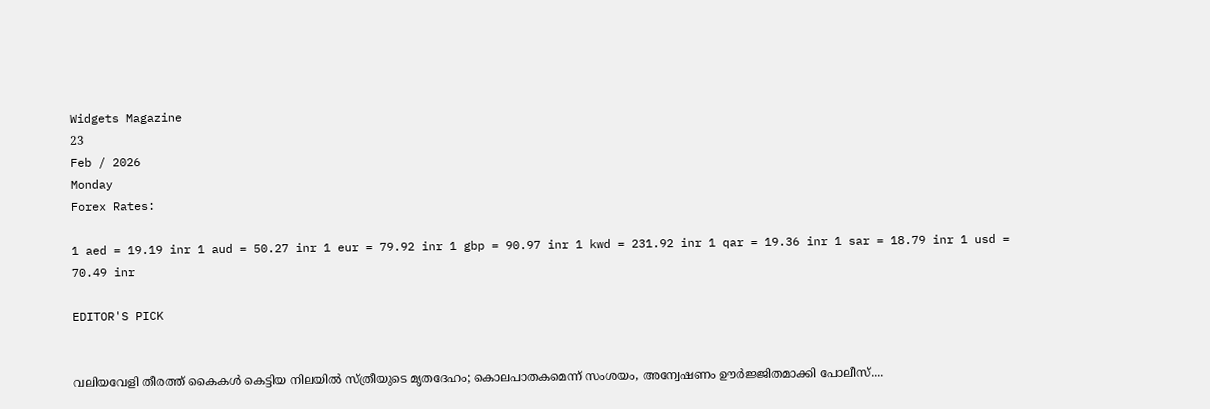Widgets Magazine
23
Feb / 2026
Monday
Forex Rates:

1 aed = 19.19 inr 1 aud = 50.27 inr 1 eur = 79.92 inr 1 gbp = 90.97 inr 1 kwd = 231.92 inr 1 qar = 19.36 inr 1 sar = 18.79 inr 1 usd = 70.49 inr

EDITOR'S PICK


വലിയവേളി തീരത്ത് കൈകൾ കെട്ടിയ നിലയിൽ സ്ത്രീയുടെ മൃതദേഹം; കൊലപാതകമെന്ന് സംശയം, അന്വേഷണം ഊർജ്ജിതമാക്കി പോലീസ്....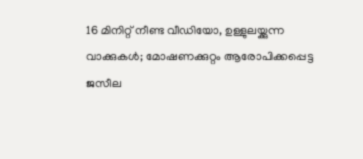16 മിനിറ്റ് നീണ്ട വീഡിയോ, ഉള്ളുലയ്ക്കുന്ന വാക്കുകൾ; മോഷണക്കുറ്റം ആരോപിക്കപ്പെട്ട ജസീല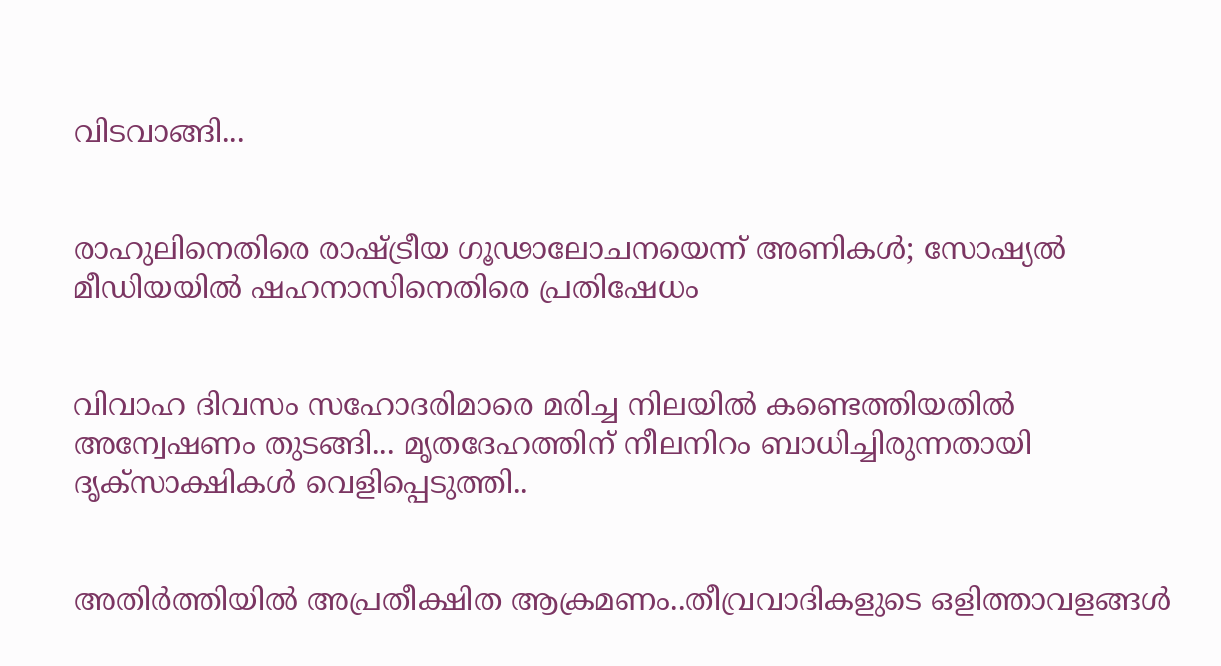വിടവാങ്ങി...


രാഹുലിനെതിരെ രാഷ്ട്രീയ ഗൂഢാലോചനയെന്ന് അണികൾ; സോഷ്യൽ മീഡിയയിൽ ഷഹനാസിനെതിരെ പ്രതിഷേധം


വിവാഹ ദിവസം സഹോദരിമാരെ മരിച്ച നിലയില്‍ കണ്ടെത്തിയതില്‍ അന്വേഷണം തുടങ്ങി... മൃതദേഹത്തിന് നീലനിറം ബാധിച്ചിരുന്നതായി ദൃക്‌സാക്ഷികള്‍ വെളിപ്പെടുത്തി..


അതിർത്തിയിൽ അപ്രതീക്ഷിത ആക്രമണം..തീവ്രവാദികളുടെ ഒളിത്താവളങ്ങൾ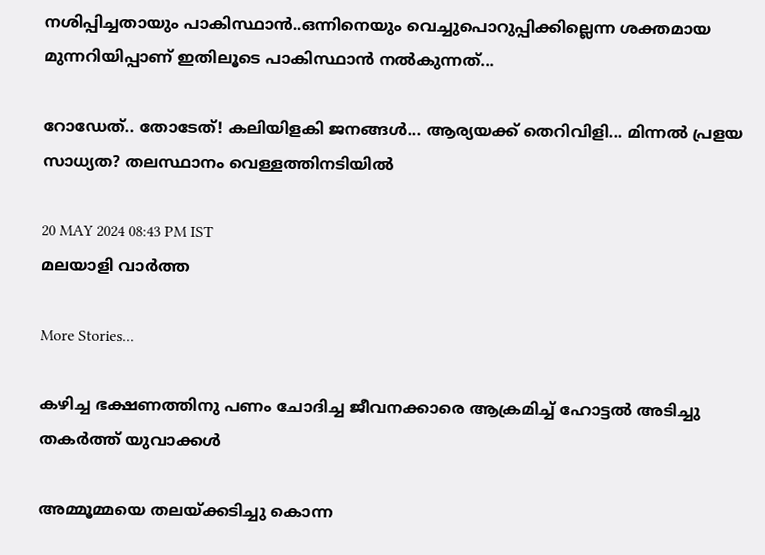നശിപ്പിച്ചതായും പാകിസ്ഥാൻ..ഒന്നിനെയും വെച്ചുപൊറുപ്പിക്കില്ലെന്ന ശക്തമായ മുന്നറിയിപ്പാണ് ഇതിലൂടെ പാകിസ്ഥാൻ നൽകുന്നത്...

റോഡേത്.. തോടേത്! കലിയിളകി ജനങ്ങൾ... ആര്യയക്ക് തെറിവിളി... മിന്നൽ പ്രളയ സാധ്യത? തലസ്ഥാനം വെള്ളത്തിനടിയിൽ

20 MAY 2024 08:43 PM IST
മലയാളി വാര്‍ത്ത

More Stories...

കഴിച്ച ഭക്ഷണത്തിനു പണം ചോദിച്ച ജീവനക്കാരെ ആക്രമിച്ച് ഹോട്ടല്‍ അടിച്ചു തകര്‍ത്ത് യുവാക്കള്‍

അമ്മൂമ്മയെ തലയ്ക്കടിച്ചു കൊന്ന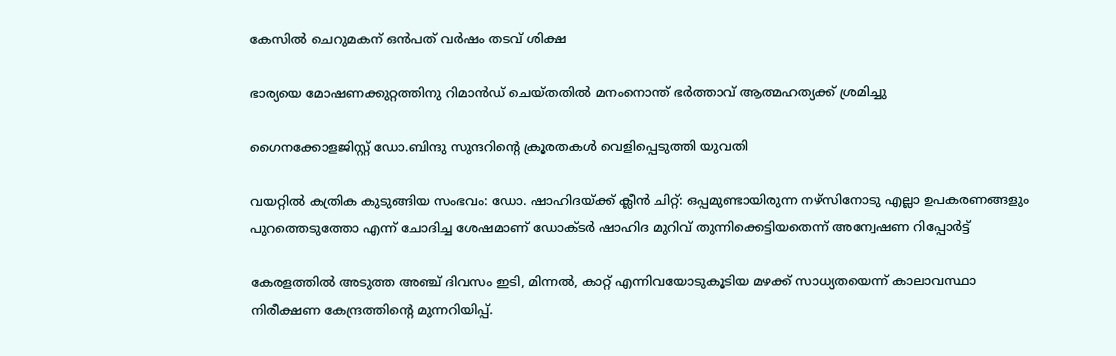കേസില്‍ ചെറുമകന് ഒന്‍പത് വര്‍ഷം തടവ് ശിക്ഷ

ഭാര്യയെ മോഷണക്കുറ്റത്തിനു റിമാന്‍ഡ് ചെയ്തതില്‍ മനംനൊന്ത് ഭര്‍ത്താവ് ആത്മഹത്യക്ക് ശ്രമിച്ചു

ഗൈനക്കോളജിസ്റ്റ് ഡോ.ബിന്ദു സുന്ദറിന്റെ ക്രൂരതകള്‍ വെളിപ്പെടുത്തി യുവതി

വയറ്റില്‍ കത്രിക കുടുങ്ങിയ സംഭവം: ഡോ. ഷാഹിദയ്ക്ക് ക്ലീന്‍ ചിറ്റ്: ഒപ്പമുണ്ടായിരുന്ന നഴ്‌സിനോടു എല്ലാ ഉപകരണങ്ങളും പുറത്തെടുത്തോ എന്ന് ചോദിച്ച ശേഷമാണ് ഡോക്ടര്‍ ഷാഹിദ മുറിവ് തുന്നിക്കെട്ടിയതെന്ന് അന്വേഷണ റിപ്പോര്‍ട്ട്

കേരളത്തില്‍ അടുത്ത അഞ്ച് ദിവസം ഇടി, മിന്നല്‍, കാറ്റ് എന്നിവയോടുകൂടിയ മഴക്ക് സാധ്യതയെന്ന് കാലാവസ്ഥാ നിരീക്ഷണ കേന്ദ്രത്തിന്‍റെ മുന്നറിയിപ്പ്.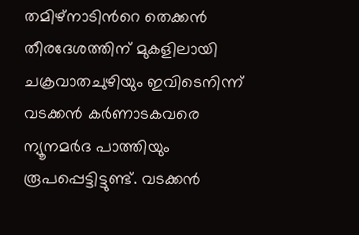തമിഴ്നാടിന്‍റെ തെക്കന്‍ തീരദേശത്തിന് മുകളിലായി ചക്രവാതചുഴിയും ഇവിടെനിന്ന് വടക്കന്‍ കര്‍ണാടകവരെ ന്യൂനമര്‍ദ പാത്തിയും രൂപപ്പെട്ടിട്ടുണ്ട്. വടക്കന്‍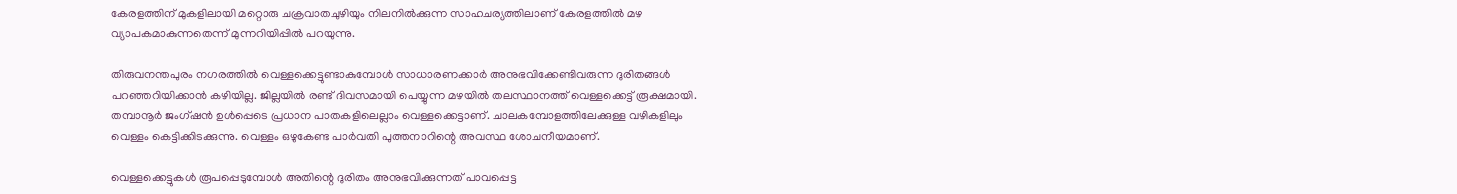കേരളത്തിന് മുകളിലായി മറ്റൊരു ചക്രവാതചുഴിയും നിലനില്‍ക്കുന്ന സാഹചര്യത്തിലാണ് കേരളത്തിൽ മഴ വ്യാപകമാകുന്നതെന്ന് മുന്നറിയിപ്പിൽ പറയുന്നു.

തിരുവനന്തപുരം നഗരത്തില്‍ വെള്ളക്കെട്ടുണ്ടാകുമ്പോള്‍ സാധാരണക്കാര്‍ അനുഭവിക്കേണ്ടിവരുന്ന ദുരിതങ്ങള്‍ പറഞ്ഞറിയിക്കാന്‍ കഴിയില്ല. ജില്ലയില്‍ രണ്ട് ദിവസമായി പെയ്യുന്ന മഴയില്‍ തലസ്ഥാനത്ത് വെള്ളക്കെട്ട് രൂക്ഷമായി. തമ്പാനൂര്‍ ജംഗ്ഷന്‍ ഉള്‍പ്പെടെ പ്രധാന പാതകളിലെല്ലാം വെള്ളക്കെട്ടാണ്. ചാലകമ്പോളത്തിലേക്കുള്ള വഴികളിലും വെള്ളം കെട്ടിക്കിടക്കുന്നു. വെള്ളം ഒഴുകേണ്ട പാര്‍വതി പുത്തനാറിന്റെ അവസ്ഥ ശോചനീയമാണ്.

വെള്ളക്കെട്ടുകള്‍ രൂപപ്പെടുമ്പോള്‍ അതിന്റെ ദുരിതം അനുഭവിക്കുന്നത് പാവപ്പെട്ട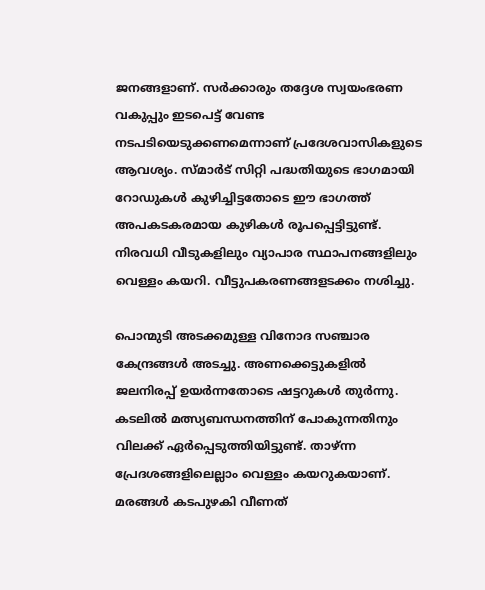ജനങ്ങളാണ്. സര്‍ക്കാരും തദ്ദേശ സ്വയംഭരണ വകുപ്പും ഇടപെട്ട് വേണ്ട നടപടിയെടുക്കണമെന്നാണ് പ്രദേശവാസികളുടെ ആവശ്യം. സ്മാര്‍ട് സിറ്റി പദ്ധതിയുടെ ഭാഗമായി റോഡുകള്‍ കുഴിച്ചിട്ടതോടെ ഈ ഭാഗത്ത് അപകടകരമായ കുഴികള്‍ രൂപപ്പെട്ടിട്ടുണ്ട്. നിരവധി വീടുകളിലും വ്യാപാര സ്ഥാപനങ്ങളിലും വെള്ളം കയറി. വീട്ടുപകരണങ്ങളടക്കം നശിച്ചു.

പൊന്മുടി അടക്കമുള്ള വിനോദ സഞ്ചാര കേന്ദ്രങ്ങള്‍ അടച്ചു. അണക്കെട്ടുകളില്‍ ജലനിരപ്പ് ഉയര്‍ന്നതോടെ ഷട്ടറുകള്‍ തുര്‍ന്നു. കടലില്‍ മത്സ്യബന്ധനത്തിന് പോകുന്നതിനും വിലക്ക് ഏര്‍പ്പെടുത്തിയിട്ടുണ്ട്. താഴ്ന്ന പ്രേദശങ്ങളിലെല്ലാം വെള്ളം കയറുകയാണ്. മരങ്ങള്‍ കടപുഴകി വീണത്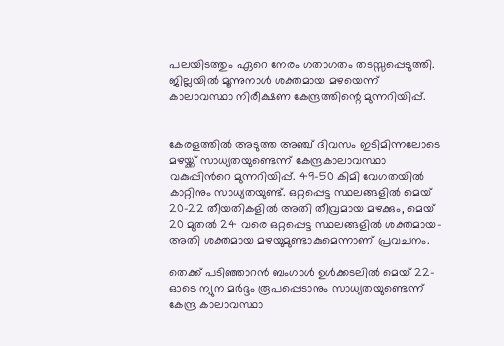പലയിടത്തും ഏറെ നേരം ഗതാഗതം തടസ്സപ്പെടുത്തി. ജില്ലയില്‍ മൂന്നുനാള്‍ ശക്തമായ മഴയെന്ന് കാലാവസ്ഥാ നിരീക്ഷണ കേന്ദ്രത്തിന്റെ മുന്നറിയിപ്പ്.


കേരളത്തിൽ അടുത്ത അഞ്ച് ദിവസം ഇടിമിന്നലോടെ മഴയ്ക്ക് സാധ്യതയുണ്ടെന്ന് കേന്ദ്രകാലാവസ്ഥാ വകുപ്പിന്‍റെ മുന്നറിയിപ്പ്. 49-50 കിമി വേഗതയിൽ കാറ്റിനും സാധ്യതയുണ്ട്. ഒറ്റപ്പെട്ട സ്ഥലങ്ങളിൽ മെയ്‌ 20-22 തീയതികളിൽ അതി തീവ്രമായ മഴക്കും, മെയ്‌ 20 മുതൽ 24 വരെ ഒറ്റപ്പെട്ട സ്ഥലങ്ങളിൽ ശക്തമായ-അതി ശക്തമായ മഴയുമുണ്ടാകുമെന്നാണ് പ്രവചനം.

തെക്ക് പടിഞ്ഞാറൻ ബംഗാൾ ഉൾക്കടലിൽ മെയ്‌ 22-ഓടെ ന്യുന മർദ്ദം രൂപപ്പെടാനും സാധ്യതയുണ്ടെന്ന് കേന്ദ്ര കാലാവസ്ഥാ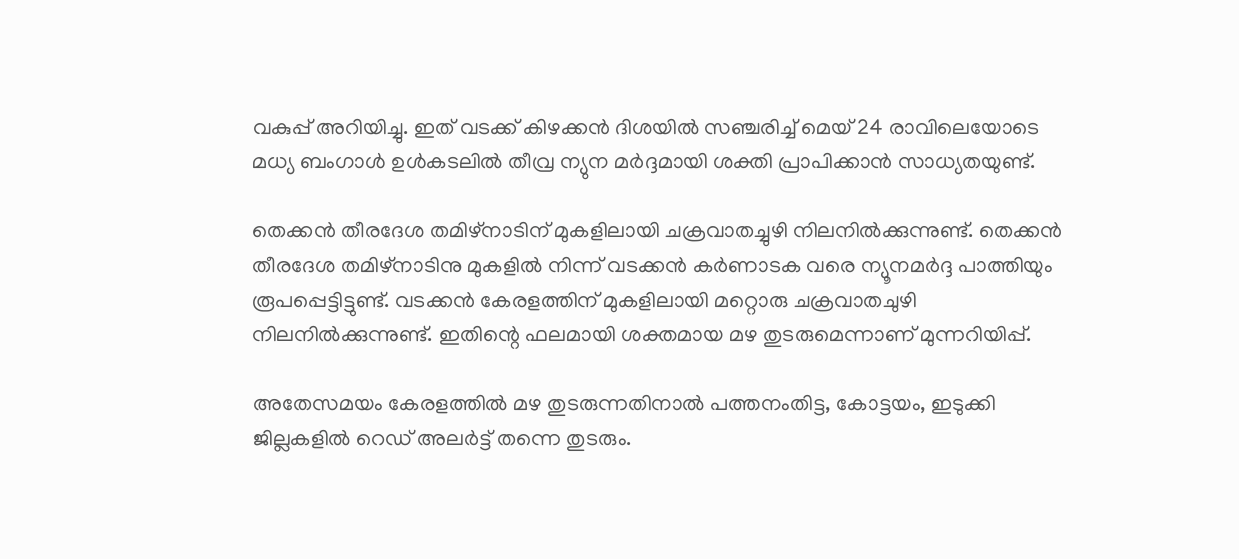വകുപ്പ് അറിയിച്ചു. ഇത് വടക്ക് കിഴക്കൻ ദിശയിൽ സഞ്ചരിച്ച് മെയ് 24 രാവിലെയോടെ മധ്യ ബംഗാൾ ഉൾകടലിൽ തീവ്ര ന്യുന മർദ്ദമായി ശക്തി പ്രാപിക്കാൻ സാധ്യതയുണ്ട്.

തെക്കൻ തീരദേശ തമിഴ്നാടിന് മുകളിലായി ചക്രവാതച്ചുഴി നിലനിൽക്കുന്നുണ്ട്. തെക്കൻ തീരദേശ തമിഴ്നാടിനു മുകളിൽ നിന്ന് വടക്കൻ കർണാടക വരെ ന്യൂനമർദ്ദ പാത്തിയും രൂപപ്പെട്ടിട്ടുണ്ട്. വടക്കൻ കേരളത്തിന് മുകളിലായി മറ്റൊരു ചക്രവാതചുഴി നിലനിൽക്കുന്നുണ്ട്. ഇതിന്റെ ഫലമായി ശക്തമായ മഴ തുടരുമെന്നാണ് മുന്നറിയിപ്പ്.

അതേസമയം കേരളത്തിൽ മഴ തുടരുന്നതിനാൽ പത്തനംതിട്ട, കോട്ടയം, ഇടുക്കി ജില്ലകളില്‍ റെഡ് അലര്‍ട്ട് തന്നെ തുടരും.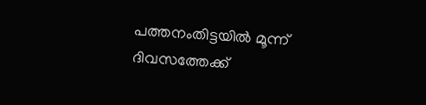പത്തനംതിട്ടയില്‍ മൂന്ന് ദിവസത്തേക്ക്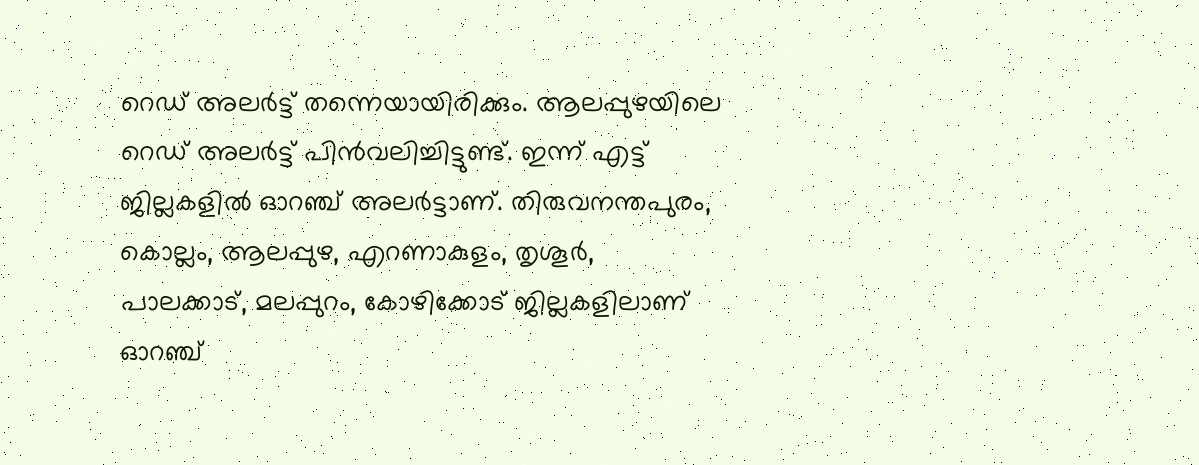റെഡ് അലര്‍ട്ട് തന്നെയായിരിക്കും. ആലപ്പുഴയിലെ റെഡ് അലര്‍ട്ട് പിൻവലിച്ചിട്ടുണ്ട്. ഇന്ന് എട്ട് ജില്ലകളില്‍ ഓറഞ്ച് അലര്‍ട്ടാണ്. തിരുവനന്തപുരം, കൊല്ലം, ആലപ്പുഴ, എറണാകുളം, തൃശൂര്‍, പാലക്കാട്, മലപ്പുറം, കോഴിക്കോട് ജില്ലകളിലാണ് ഓറഞ്ച്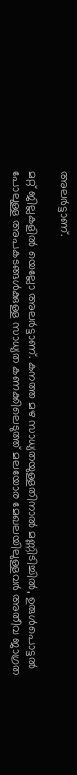അലര്‍ട്ടാണ്.

മറ്റ് ജില്ലകളില്‍ യെല്ലോ അലര്‍ട്ടാണ്. കനത്ത മഴ സാധ്യതയുള്ളതിനാൽ മണ്ണിടിച്ചില്‍, ഉരുള്‍പൊട്ടല്‍ പോലുള്ള അപകടങ്ങള്‍ക്കുള്ള സാധ്യത കണക്കിലെടുത്ത് മലയോര മേഖലയിലുള്ളവര്‍ അതീവ ജാഗ്രത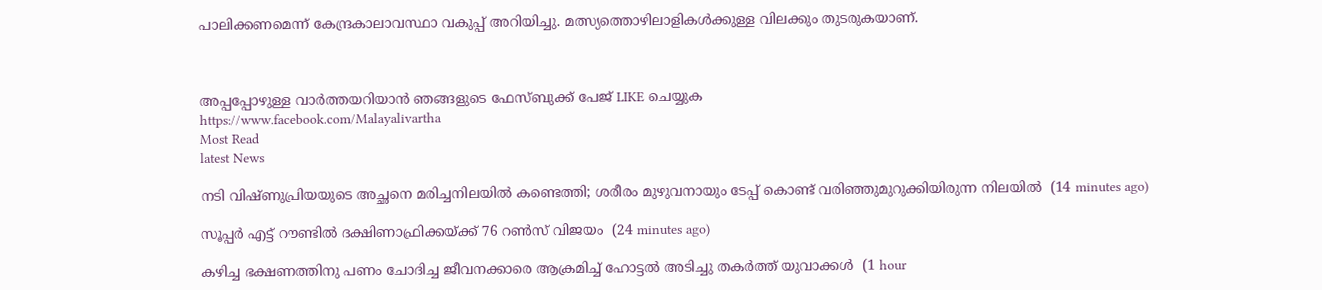പാലിക്കണമെന്ന് കേന്ദ്രകാലാവസ്ഥാ വകുപ്പ് അറിയിച്ചു. മത്സ്യത്തൊഴിലാളികള്‍ക്കുള്ള വിലക്കും തുടരുകയാണ്.



അപ്പപ്പോഴുള്ള വാര്‍ത്തയറിയാന്‍ ഞങ്ങളുടെ ഫേസ്‌ബുക്ക്‌ പേജ് LIKE ചെയ്യുക
https://www.facebook.com/Malayalivartha
Most Read
latest News

നടി വിഷ്ണുപ്രിയയുടെ അച്ഛനെ മരിച്ചനിലയില്‍ കണ്ടെത്തി; ശരീരം മുഴുവനായും ടേപ്പ് കൊണ്ട് വരിഞ്ഞുമുറുക്കിയിരുന്ന നിലയില്‍  (14 minutes ago)

സൂപ്പര്‍ എട്ട് റൗണ്ടില്‍ ദക്ഷിണാഫ്രിക്കയ്ക്ക് 76 റണ്‍സ് വിജയം  (24 minutes ago)

കഴിച്ച ഭക്ഷണത്തിനു പണം ചോദിച്ച ജീവനക്കാരെ ആക്രമിച്ച് ഹോട്ടല്‍ അടിച്ചു തകര്‍ത്ത് യുവാക്കള്‍  (1 hour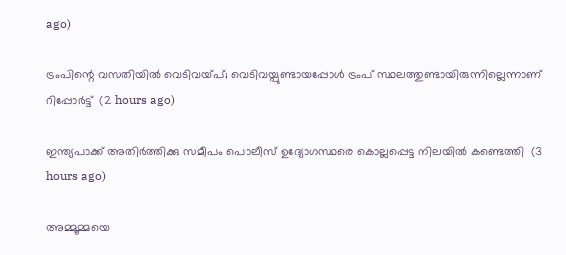ago)

ട്രംപിന്റെ വസതിയില്‍ വെടിവയ്പ്; വെടിവയ്പുണ്ടായപ്പോള്‍ ട്രംപ് സ്ഥലത്തുണ്ടായിരുന്നില്ലെന്നാണ് റിപ്പോര്‍ട്ട്  (2 hours ago)

ഇന്ത്യപാക്ക് അതിര്‍ത്തിക്കു സമീപം പൊലീസ് ഉദ്യോഗസ്ഥരെ കൊല്ലപ്പെട്ട നിലയില്‍ കണ്ടെത്തി  (3 hours ago)

അമ്മൂമ്മയെ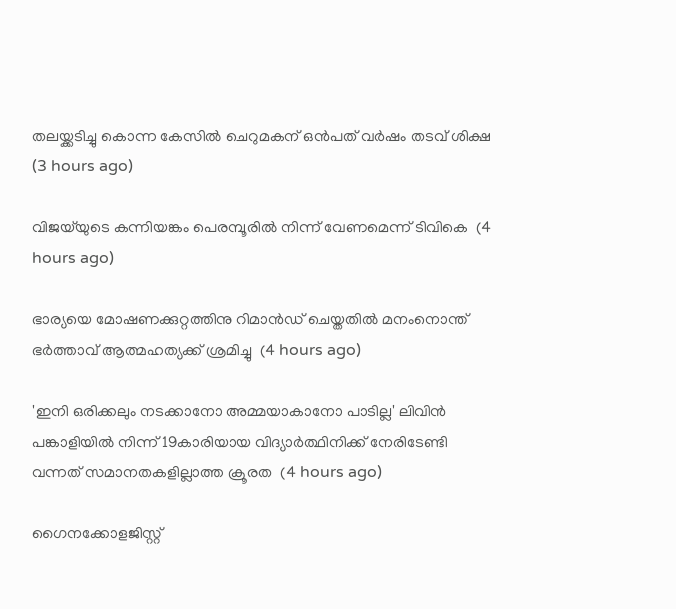തലയ്ക്കടിച്ചു കൊന്ന കേസില്‍ ചെറുമകന് ഒന്‍പത് വര്‍ഷം തടവ് ശിക്ഷ  (3 hours ago)

വിജയ്‌യുടെ കന്നിയങ്കം പെരമ്പൂരില്‍ നിന്ന് വേണമെന്ന് ടിവികെ  (4 hours ago)

ഭാര്യയെ മോഷണക്കുറ്റത്തിനു റിമാന്‍ഡ് ചെയ്തതില്‍ മനംനൊന്ത് ഭര്‍ത്താവ് ആത്മഹത്യക്ക് ശ്രമിച്ചു  (4 hours ago)

'ഇനി ഒരിക്കലും നടക്കാനോ അമ്മയാകാനോ പാടില്ല' ലിവിന്‍ പങ്കാളിയില്‍ നിന്ന് 19കാരിയായ വിദ്യാര്‍ത്ഥിനിക്ക് നേരിടേണ്ടി വന്നത് സമാനതകളില്ലാത്ത ക്രൂരത  (4 hours ago)

ഗൈനക്കോളജിസ്റ്റ്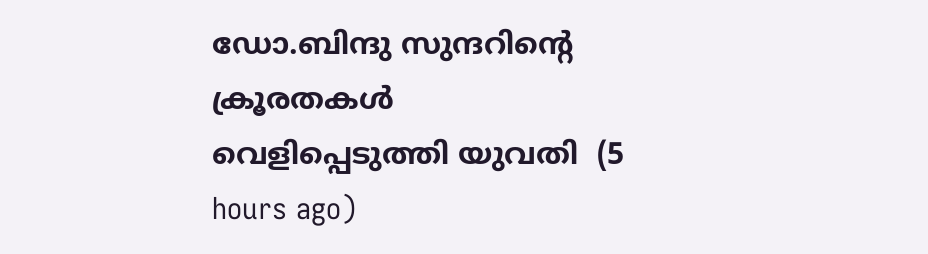ഡോ.ബിന്ദു സുന്ദറിന്റെ ക്രൂരതകള്‍ വെളിപ്പെടുത്തി യുവതി  (5 hours ago)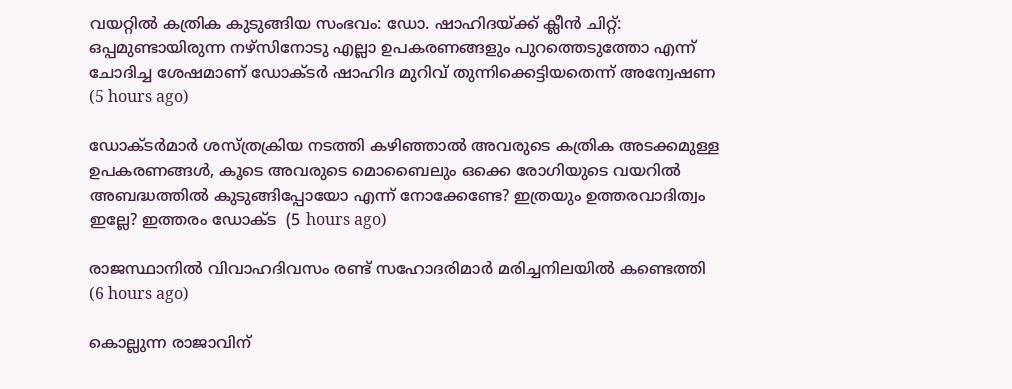വയറ്റില്‍ കത്രിക കുടുങ്ങിയ സംഭവം: ഡോ. ഷാഹിദയ്ക്ക് ക്ലീന്‍ ചിറ്റ്: ഒപ്പമുണ്ടായിരുന്ന നഴ്‌സിനോടു എല്ലാ ഉപകരണങ്ങളും പുറത്തെടുത്തോ എന്ന് ചോദിച്ച ശേഷമാണ് ഡോക്ടര്‍ ഷാഹിദ മുറിവ് തുന്നിക്കെട്ടിയതെന്ന് അന്വേഷണ  (5 hours ago)

ഡോക്ടർമാർ ശസ്ത്രക്രിയ നടത്തി കഴിഞ്ഞാൽ അവരുടെ കത്രിക അടക്കമുള്ള ഉപകരണങ്ങൾ, കൂടെ അവരുടെ മൊബൈലും ഒക്കെ രോഗിയുടെ വയറിൽ അബദ്ധത്തിൽ കുടുങ്ങിപ്പോയോ എന്ന് നോക്കേണ്ടേ? ഇത്രയും ഉത്തരവാദിത്വം ഇല്ലേ? ഇത്തരം ഡോക്ട  (5 hours ago)

രാജസ്ഥാനില്‍ വിവാഹദിവസം രണ്ട് സഹോദരിമാര്‍ മരിച്ചനിലയില്‍ കണ്ടെത്തി  (6 hours ago)

കൊല്ലുന്ന രാജാവിന്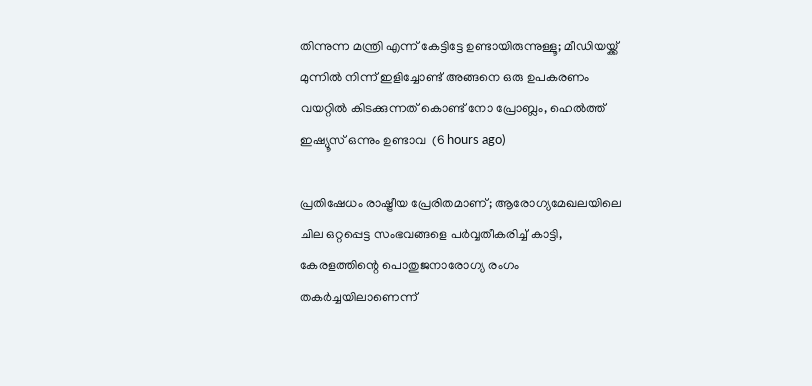തിന്നുന്ന മന്ത്രി എന്ന് കേട്ടിട്ടേ ഉണ്ടായിരുന്നുള്ളൂ; മീഡിയയ്ക്ക് മുന്നിൽ നിന്ന് ഇളിച്ചോണ്ട് അങ്ങനെ ഒരു ഉപകരണം വയറ്റിൽ കിടക്കുന്നത് കൊണ്ട് നോ പ്രോബ്ലം, ഹെൽത്ത് ഇഷ്യൂസ് ഒന്നും ഉണ്ടാവ  (6 hours ago)

പ്രതിഷേധം രാഷ്ട്രീയ പ്രേരിതമാണ്; ആരോഗ്യമേഖലയിലെ ചില ഒറ്റപ്പെട്ട സംഭവങ്ങളെ പർവ്വതീകരിച്ച് കാട്ടി, കേരളത്തിന്റെ പൊതുജനാരോഗ്യ രംഗം തകർച്ചയിലാണെന്ന്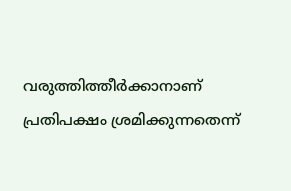വരുത്തിത്തീർക്കാനാണ് പ്രതിപക്ഷം ശ്രമിക്കുന്നതെന്ന്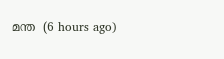മന്ത  (6 hours ago)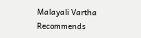Malayali Vartha Recommends